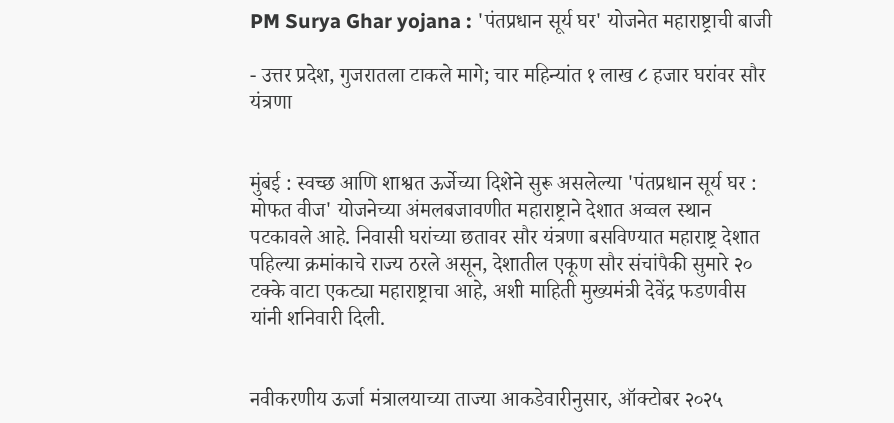PM Surya Ghar yojana : 'पंतप्रधान सूर्य घर' योजनेत महाराष्ट्राची बाजी

- उत्तर प्रदेश, गुजरातला टाकले मागे; चार महिन्यांत १ लाख ८ हजार घरांवर सौर यंत्रणा


मुंबई : स्वच्छ आणि शाश्वत ऊर्जेच्या दिशेने सुरू असलेल्या 'पंतप्रधान सूर्य घर : मोफत वीज' योजनेच्या अंमलबजावणीत महाराष्ट्राने देशात अव्वल स्थान पटकावले आहे. निवासी घरांच्या छतावर सौर यंत्रणा बसविण्यात महाराष्ट्र देशात पहिल्या क्रमांकाचे राज्य ठरले असून, देशातील एकूण सौर संचांपैकी सुमारे २० टक्के वाटा एकट्या महाराष्ट्राचा आहे, अशी माहिती मुख्यमंत्री देवेंद्र फडणवीस यांनी शनिवारी दिली.


नवीकरणीय ऊर्जा मंत्रालयाच्या ताज्या आकडेवारीनुसार, ऑक्टोबर २०२५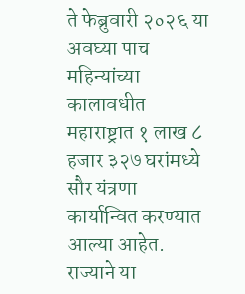ते फेब्रुवारी २०२६ या अवघ्या पाच महिन्यांच्या कालावधीत महाराष्ट्रात १ लाख ८ हजार ३२७ घरांमध्ये सौर यंत्रणा कार्यान्वित करण्यात आल्या आहेत. राज्याने या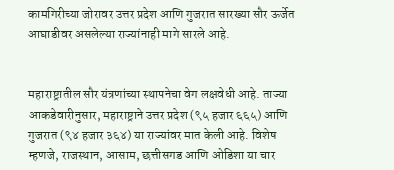कामगिरीच्या जोरावर उत्तर प्रदेश आणि गुजरात सारख्या सौर ऊर्जेत आघाडीवर असलेल्या राज्यांनाही मागे सारले आहे.


महाराष्ट्रातील सौर यंत्रणांच्या स्थापनेचा वेग लक्षवेधी आहे. ताज्या आकडेवारीनुसार, महाराष्ट्राने उत्तर प्रदेश (९५ हजार ६६५) आणि गुजरात (९४ हजार ३६४) या राज्यांवर मात केली आहे. विशेष म्हणजे, राजस्थान, आसाम, छत्तीसगड आणि ओडिशा या चार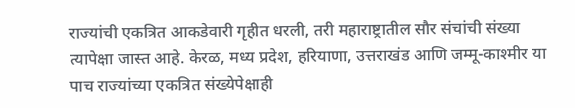राज्यांची एकत्रित आकडेवारी गृहीत धरली, तरी महाराष्ट्रातील सौर संचांची संख्या त्यापेक्षा जास्त आहे. केरळ, मध्य प्रदेश, हरियाणा, उत्तराखंड आणि जम्मू-काश्मीर या पाच राज्यांच्या एकत्रित संख्येपेक्षाही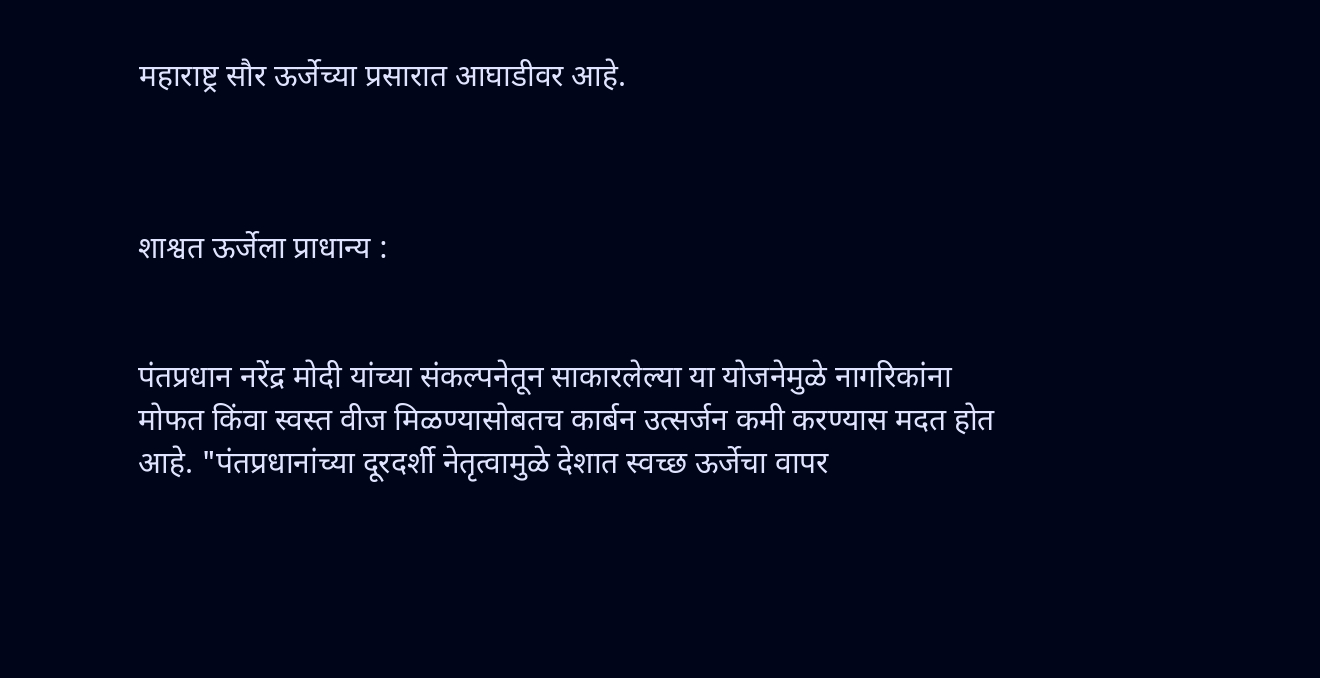महाराष्ट्र सौर ऊर्जेच्या प्रसारात आघाडीवर आहे.



शाश्वत ऊर्जेला प्राधान्य :


पंतप्रधान नरेंद्र मोदी यांच्या संकल्पनेतून साकारलेल्या या योजनेमुळे नागरिकांना मोफत किंवा स्वस्त वीज मिळण्यासोबतच कार्बन उत्सर्जन कमी करण्यास मदत होत आहे. "पंतप्रधानांच्या दूरदर्शी नेतृत्वामुळे देशात स्वच्छ ऊर्जेचा वापर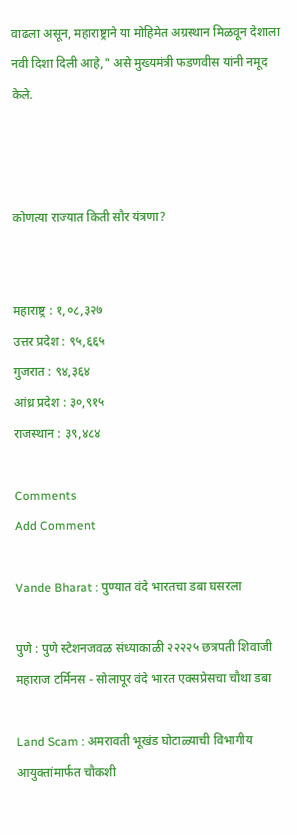वाढला असून, महाराष्ट्राने या मोहिमेत अग्रस्थान मिळवून देशाला नवी दिशा दिली आहे," असे मुख्यमंत्री फडणवीस यांनी नमूद केले.



कोणत्या राज्यात किती सौर यंत्रणा?


महाराष्ट्र : १,०८,३२७
उत्तर प्रदेश : ९५,६६५
गुजरात : ९४,३६४
आंध्र प्रदेश : ३०,९१५
राजस्थान : ३९,४८४

Comments
Add Comment

Vande Bharat : पुण्यात वंदे भारतचा डबा घसरला

पुणे : पुणे स्टेशनजवळ संध्याकाळी २२२२५ छत्रपती शिवाजी महाराज टर्मिनस - सोलापूर वंदे भारत एक्सप्रेसचा चौथा डबा

Land Scam : अमरावती भूखंड घोटाळ्याची विभागीय आयुक्तांमार्फत चौकशी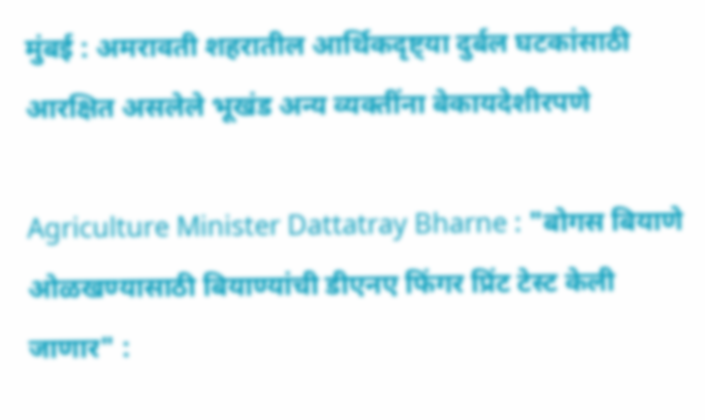मुंबई : अमरावती शहरातील आर्थिकदृष्ट्या दुर्बल घटकांसाठी आरक्षित असलेले भूखंड अन्य व्यक्तींना बेकायदेशीरपणे

Agriculture Minister Dattatray Bharne : "बोगस बियाणे ओळखण्यासाठी बियाण्यांची डीएनए फिंगर प्रिंट टेस्ट केली जाणार" :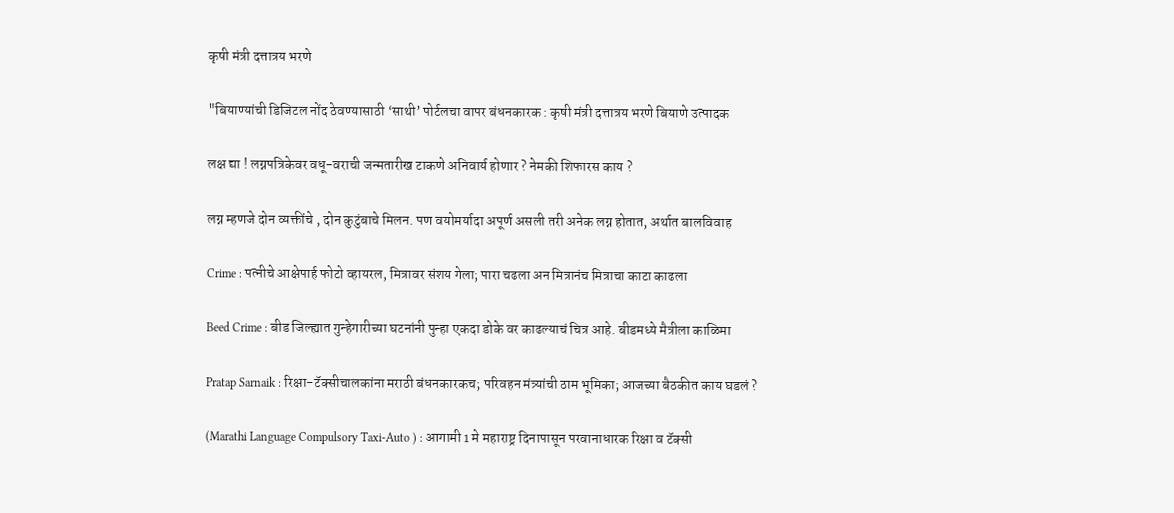कृषी मंत्री दत्तात्रय भरणे

"बियाण्यांची डिजिटल नोंद ठेवण्यासाठी ‘साथी’ पोर्टलचा वापर बंधनकारक : कृषी मंत्री दत्तात्रय भरणे बियाणे उत्पादक

लक्ष द्या ! लग्नपत्रिकेवर वधू-वराची जन्मतारीख टाकणे अनिवार्य होणार ? नेमकी शिफारस काय ?

लग्न म्हणजे दोन व्यक्तींचे , दोन कुटुंबाचे मिलन. पण वयोमर्यादा अपूर्ण असली तरी अनेक लग्न होतात, अर्थात बालविवाह

Crime : पत्नीचे आक्षेपार्ह फोटो व्हायरल, मित्रावर संशय गेला; पारा चढला अन मित्रानंच मित्राचा काटा काढला

Beed Crime : बीड जिल्ह्यात गुन्हेगारीच्या घटनांनी पुन्हा एकदा डोके वर काढल्याचं चित्र आहे. बीडमध्ये मैत्रीला काळिमा

Pratap Sarnaik : रिक्षा-टॅक्सीचालकांना मराठी बंधनकारकच; परिवहन मंत्र्यांची ठाम भूमिका; आजच्या बैठकीत काय घडलं ?

(Marathi Language Compulsory Taxi-Auto ) : आगामी 1 मे महाराष्ट्र दिनापासून परवानाधारक रिक्षा व टॅक्सी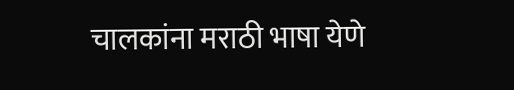चालकांना मराठी भाषा येणे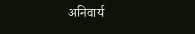अनिवार्य